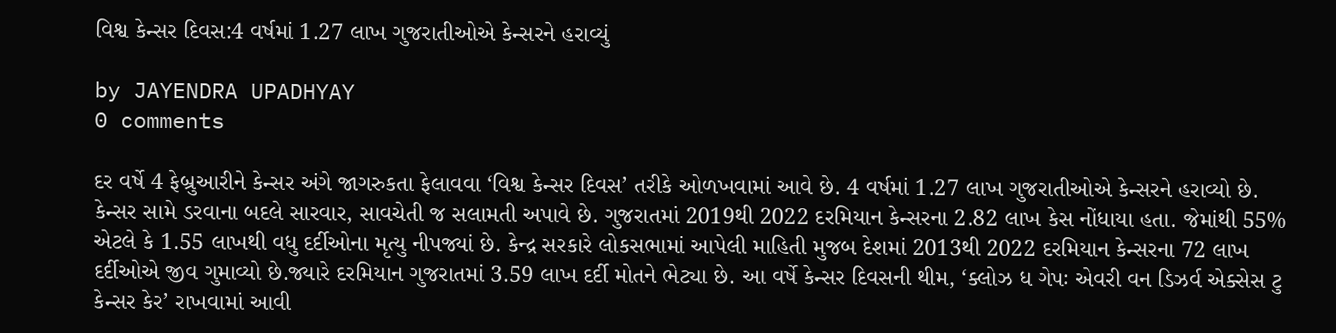વિશ્વ કેન્સર દિવસ:4 વર્ષમાં 1.27 લાખ ગુજરાતીઓએ કેન્સરને હરાવ્યું

by JAYENDRA UPADHYAY
0 comments

દર વર્ષે 4 ફેબ્રુઆરીને કેન્સર અંગે જાગરુકતા ફેલાવવા ‘વિશ્વ કેન્સર દિવસ’ તરીકે ઓળખવામાં આવે છે. 4 વર્ષમાં 1.27 લાખ ગુજરાતીઓએ કેન્સરને હરાવ્યો છે. કેન્સર સામે ડરવાના બદલે સારવાર, સાવચેતી જ સલામતી અપાવે છે. ગુજરાતમાં 2019થી 2022 દરમિયાન કેન્સરના 2.82 લાખ કેસ નોંધાયા હતા. જેમાંથી 55% એટલે કે 1.55 લાખથી વધુ દર્દીઓના મૃત્યુ નીપજ્યાં છે. કેન્દ્ર સરકારે લોકસભામાં આપેલી માહિતી મુજબ દેશમાં 2013થી 2022 દરમિયાન કેન્સરના 72 લાખ દર્દીઓએ જીવ ગુમાવ્યો છે.જ્યારે દરમિયાન ગુજરાતમાં 3.59 લાખ દર્દી મોતને ભેટ્યા છે. આ વર્ષે કેન્સર દિવસની થીમ, ‘ક્લોઝ ધ ગેપઃ એવરી વન ડિઝર્વ એક્સેસ ટુ કેન્સર કેર’ રાખવામાં આવી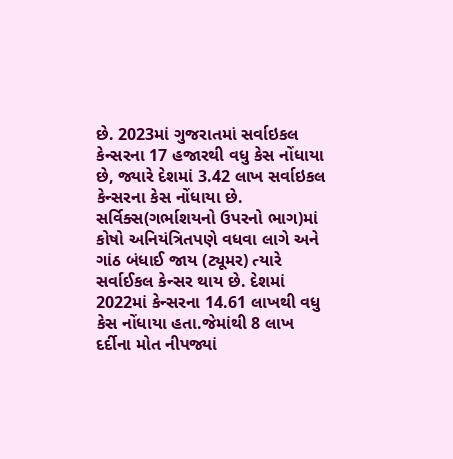છે. 2023માં ગુજરાતમાં સર્વાઇકલ કેન્સરના 17 હજારથી વધુ કેસ નોંધાયા છે, જ્યારે દેશમાં 3.42 લાખ સર્વાઇકલ કેન્સરના કેસ નોંધાયા છે. સર્વિક્સ(ગર્ભાશયનો ઉપરનો ભાગ)માં કોષો અનિયંત્રિતપણે વધવા લાગે અને ગાંઠ બંધાઈ જાય (ટ્યૂમર) ત્યારે સર્વાઈકલ કેન્સર થાય છે. દેશમાં 2022માં કેન્સરના 14.61 લાખથી વધુ કેસ નોંધાયા હતા.જેમાંથી 8 લાખ દર્દીના મોત નીપજ્યાં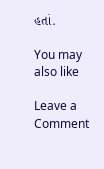હતાં.

You may also like

Leave a Comment